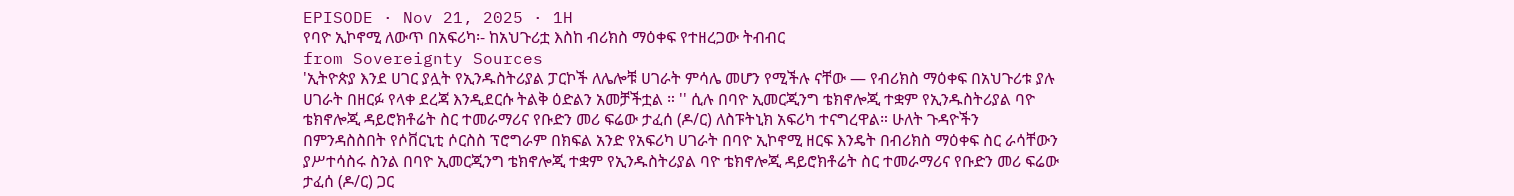EPISODE · Nov 21, 2025 · 1H
የባዮ ኢኮኖሚ ለውጥ በአፍሪካ፡- ከአህጉሪቷ እስከ ብሪክስ ማዕቀፍ የተዘረጋው ትብብር
from Sovereignty Sources
'ኢትዮጵያ እንደ ሀገር ያሏት የኢንዱስትሪያል ፓርኮች ለሌሎቹ ሀገራት ምሳሌ መሆን የሚችሉ ናቸው — የብሪክስ ማዕቀፍ በአህጉሪቱ ያሉ ሀገራት በዘርፉ የላቀ ደረጃ እንዲደርሱ ትልቅ ዕድልን አመቻችቷል ። '' ሲሉ በባዮ ኢመርጂንግ ቴክኖሎጂ ተቋም የኢንዱስትሪያል ባዮ ቴክኖሎጂ ዳይሮክቶሬት ስር ተመራማሪና የቡድን መሪ ፍሬው ታፈሰ (ዶ/ር) ለስፑትኒክ አፍሪካ ተናግረዋል። ሁለት ጉዳዮችን በምንዳስስበት የሶቨርኒቲ ሶርስስ ፕሮግራም በክፍል አንድ የአፍሪካ ሀገራት በባዮ ኢኮኖሚ ዘርፍ እንዴት በብሪክስ ማዕቀፍ ስር ራሳቸውን ያሥተሳስሩ ስንል በባዮ ኢመርጂንግ ቴክኖሎጂ ተቋም የኢንዱስትሪያል ባዮ ቴክኖሎጂ ዳይሮክቶሬት ስር ተመራማሪና የቡድን መሪ ፍሬው ታፈሰ (ዶ/ር) ጋር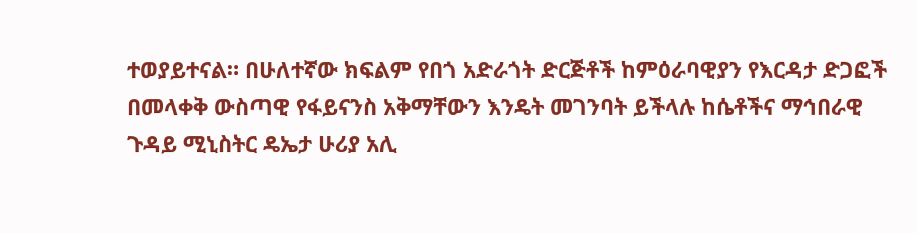ተወያይተናል። በሁለተኛው ክፍልም የበጎ አድራጎት ድርጅቶች ከምዕራባዊያን የእርዳታ ድጋፎች በመላቀቅ ውስጣዊ የፋይናንስ አቅማቸውን እንዴት መገንባት ይችላሉ ከሴቶችና ማኅበራዊ ጉዳይ ሚኒስትር ዴኤታ ሁሪያ አሊ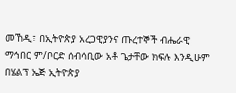መኸዲ፣ በኢትዮጵያ አረጋዊያንና ጡረተኞች ብሔራዊ ማኅበር ም/ቦርድ ሰብሳቢው አቶ ጌታቸው ክፍሉ እንዲሁም በሄልፕ ኤጅ ኢትዮጵያ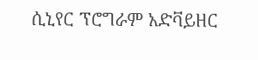ሲኒየር ፕሮግራም አድቫይዘር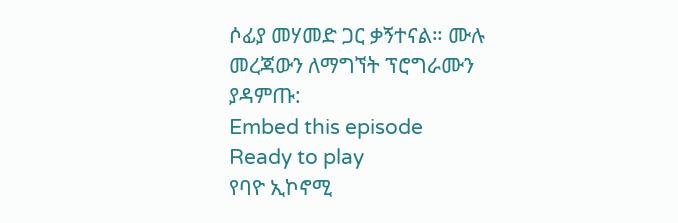ሶፊያ መሃመድ ጋር ቃኝተናል። ሙሉ መረጃውን ለማግኘት ፕሮግራሙን ያዳምጡ:
Embed this episode
Ready to play
የባዮ ኢኮኖሚ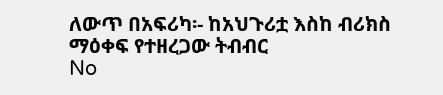ለውጥ በአፍሪካ፡- ከአህጉሪቷ እስከ ብሪክስ ማዕቀፍ የተዘረጋው ትብብር
No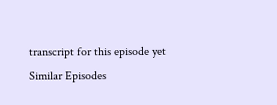transcript for this episode yet
Similar Episodes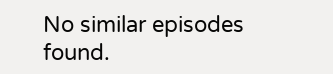No similar episodes found.